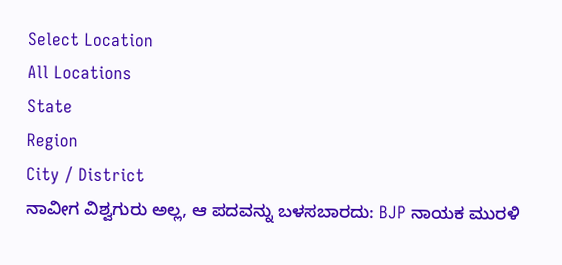Select Location
All Locations
State
Region
City / District
ನಾವೀಗ ವಿಶ್ವಗುರು ಅಲ್ಲ, ಆ ‍ಪದವನ್ನು ಬಳಸಬಾರದು: BJP ನಾಯಕ ಮುರಳಿ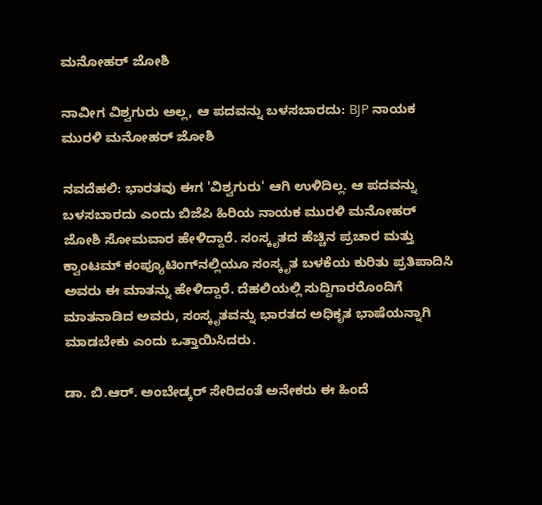ಮನೋಹರ್ ಜೋಶಿ

ನಾವೀಗ ವಿಶ್ವಗುರು ಅಲ್ಲ, ಆ ‍ಪದವನ್ನು ಬಳಸಬಾರದು: BJP ನಾಯಕ ಮುರಳಿ ಮನೋಹರ್ ಜೋಶಿ

ನವದೆಹಲಿ: ಭಾರತವು ಈಗ 'ವಿಶ್ವಗುರು' ಆಗಿ ಉಳಿದಿಲ್ಲ. ಆ ಪದವನ್ನು ಬಳಸಬಾರದು ಎಂದು ಬಿಜೆಪಿ ಹಿರಿಯ ನಾಯಕ ಮುರಳಿ ಮನೋಹರ್ ಜೋಶಿ ಸೋಮವಾರ ಹೇಳಿದ್ದಾರೆ. ಸಂಸ್ಕೃತದ ಹೆಚ್ಚಿನ ಪ್ರಚಾರ ಮತ್ತು ಕ್ವಾಂಟಮ್ ಕಂಪ್ಯೂಟಿಂಗ್‌ನಲ್ಲಿಯೂ ಸಂಸ್ಕೃತ ಬಳಕೆಯ ಕುರಿತು ಪ್ರತಿಪಾದಿಸಿ ಅವರು ಈ ಮಾತನ್ನು ಹೇಳಿದ್ದಾರೆ. ದೆಹಲಿಯಲ್ಲಿ ಸುದ್ದಿಗಾರರೊಂದಿಗೆ ಮಾತನಾಡಿದ ಅವರು, ಸಂಸ್ಕೃತವನ್ನು ಭಾರತದ ಅಧಿಕೃತ ಭಾಷೆಯನ್ನಾಗಿ ಮಾಡಬೇಕು ಎಂದು ಒತ್ತಾಯಿಸಿದರು.

ಡಾ. ಬಿ.ಆರ್. ಅಂಬೇಡ್ಕರ್ ಸೇರಿದಂತೆ ಅನೇಕರು ಈ ಹಿಂದೆ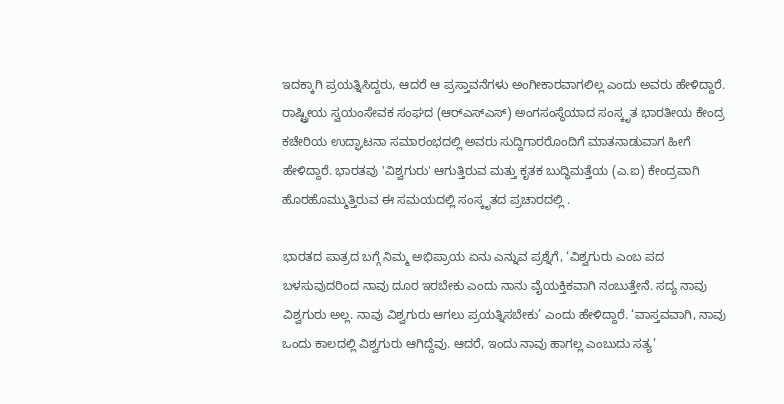ಇದಕ್ಕಾಗಿ ಪ್ರಯತ್ನಿಸಿದ್ದರು, ಆದರೆ ಆ ಪ್ರಸ್ತಾವನೆಗಳು ಅಂಗೀಕಾರವಾಗಲಿಲ್ಲ ಎಂದು ಅವರು ಹೇಳಿದ್ದಾರೆ. ರಾಷ್ಟ್ರೀಯ ಸ್ವಯಂಸೇವಕ ಸಂಘದ (ಆರ್‌ಎಸ್‌ಎಸ್) ಅಂಗಸಂಸ್ಥೆಯಾದ ಸಂಸ್ಕೃತ ಭಾರತೀಯ ಕೇಂದ್ರ ಕಚೇರಿಯ ಉದ್ಘಾಟನಾ ಸಮಾರಂಭದಲ್ಲಿ ಅವರು ಸುದ್ದಿಗಾರರೊಂದಿಗೆ ಮಾತನಾಡುವಾಗ ಹೀಗೆ ಹೇಳಿದ್ದಾರೆ. ಭಾರತವು 'ವಿಶ್ವಗುರು' ಆಗುತ್ತಿರುವ ಮತ್ತು ಕೃತಕ ಬುದ್ಧಿಮತ್ತೆಯ (ಎ.ಐ) ಕೇಂದ್ರವಾಗಿ ಹೊರಹೊಮ್ಮುತ್ತಿರುವ ಈ ಸಮಯದಲ್ಲಿ ಸಂಸ್ಕೃತದ ಪ್ರಚಾರದಲ್ಲಿ .

ಭಾರತದ ಪಾತ್ರದ ಬಗ್ಗೆ ನಿಮ್ಮ ಅಭಿಪ್ರಾಯ ಏನು ಎನ್ನುವ ಪ್ರಶ್ನೆಗೆ, ‘ವಿಶ್ವಗುರು ಎಂಬ ಪದ ಬಳಸುವುದರಿಂದ ನಾವು ದೂರ ಇರಬೇಕು ಎಂದು ನಾನು ವೈಯಕ್ತಿಕವಾಗಿ ನಂಬುತ್ತೇನೆ. ಸದ್ಯ ನಾವು ವಿಶ್ವಗುರು ಅಲ್ಲ. ನಾವು ವಿಶ್ವಗುರು ಆಗಲು ಪ್ರಯತ್ನಿಸಬೇಕು’ ಎಂದು ಹೇಳಿದ್ದಾರೆ. ‘ವಾಸ್ತವವಾಗಿ, ನಾವು ಒಂದು ಕಾಲದಲ್ಲಿ ವಿಶ್ವಗುರು ಆಗಿದ್ದೆವು. ಆದರೆ, ಇಂದು ನಾವು ಹಾಗಲ್ಲ ಎಂಬುದು ಸತ್ಯ’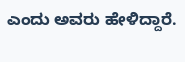ಎಂದು ಅವರು ಹೇಳಿದ್ದಾರೆ.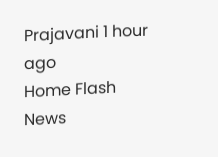Prajavani 1 hour ago
Home Flash News